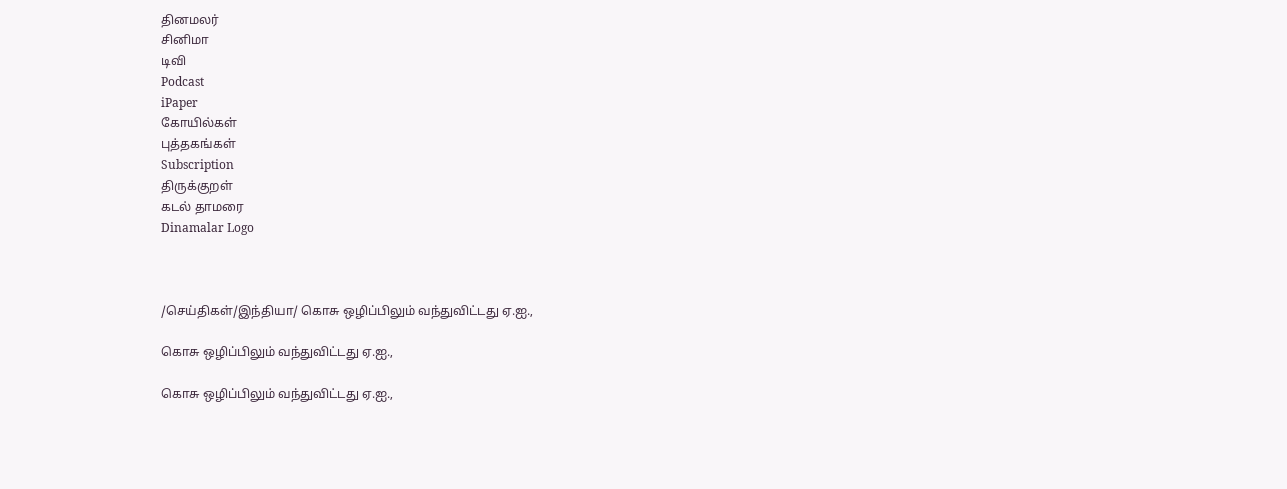தினமலர்
சினிமா
டிவி
Podcast
iPaper
கோயில்கள்
புத்தகங்கள்
Subscription
திருக்குறள்
கடல் தாமரை
Dinamalar Logo



/செய்திகள்/இந்தியா/ கொசு ஒழிப்பிலும் வந்துவிட்டது ஏ.ஐ.,

கொசு ஒழிப்பிலும் வந்துவிட்டது ஏ.ஐ.,

கொசு ஒழிப்பிலும் வந்துவிட்டது ஏ.ஐ.,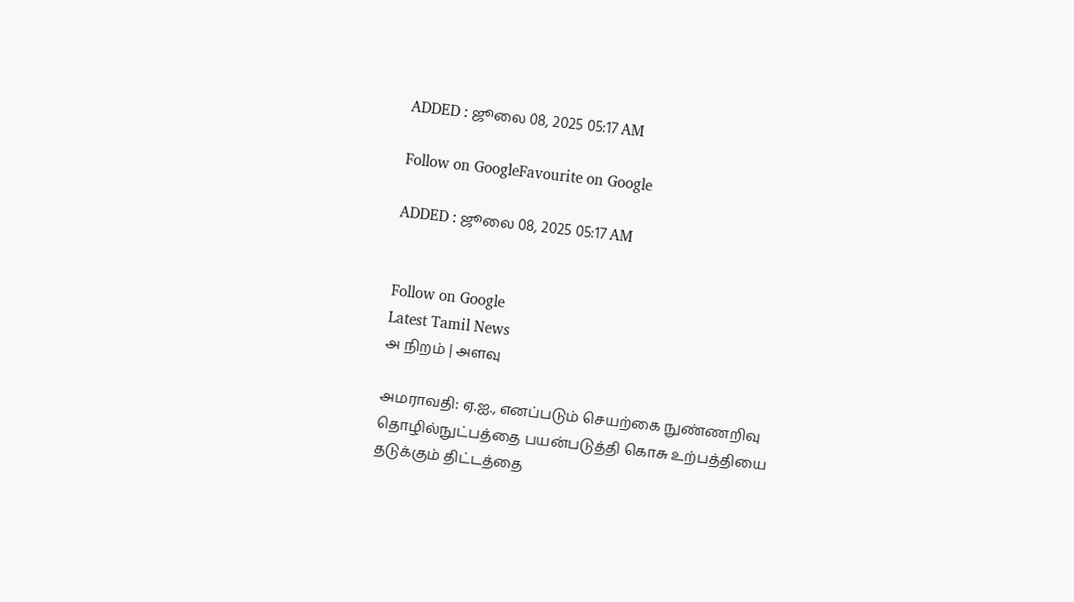ADDED : ஜூலை 08, 2025 05:17 AM

Follow on GoogleFavourite on Google

ADDED : ஜூலை 08, 2025 05:17 AM


Follow on Google
Latest Tamil News
அ நிறம் | அளவு

அமராவதி: ஏ.ஐ., எனப்படும் செயற்கை நுண்ணறிவு தொழில்நுட்பத்தை பயன்படுத்தி கொசு உற்பத்தியை தடுக்கும் திட்டத்தை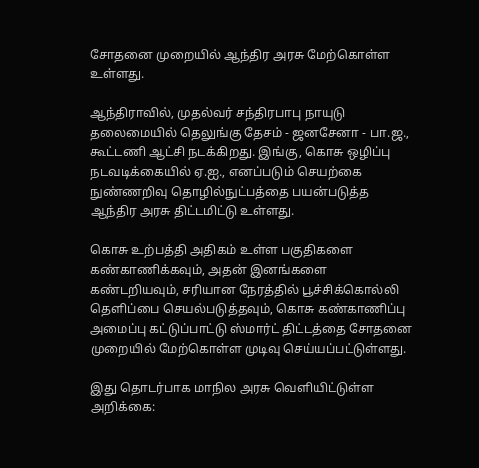சோதனை முறையில் ஆந்திர அரசு மேற்கொள்ள உள்ளது.

ஆந்திராவில், முதல்வர் சந்திரபாபு நாயுடு தலைமையில் தெலுங்கு தேசம் - ஜனசேனா - பா.ஜ., கூட்டணி ஆட்சி நடக்கிறது. இங்கு, கொசு ஒழிப்பு நடவடிக்கையில் ஏ.ஐ., எனப்படும் செயற்கை நுண்ணறிவு தொழில்நுட்பத்தை பயன்படுத்த ஆந்திர அரசு திட்டமிட்டு உள்ளது.

கொசு உற்பத்தி அதிகம் உள்ள பகுதிகளை கண்காணிக்கவும், அதன் இனங்களை கண்டறியவும், சரியான நேரத்தில் பூச்சிக்கொல்லி தெளிப்பை செயல்படுத்தவும், கொசு கண்காணிப்பு அமைப்பு கட்டுப்பாட்டு ஸ்மார்ட் திட்டத்தை சோதனை முறையில் மேற்கொள்ள முடிவு செய்யப்பட்டுள்ளது.

இது தொடர்பாக மாநில அரசு வெளியிட்டுள்ள அறிக்கை: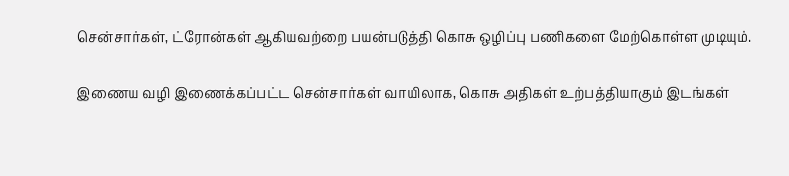சென்சார்கள், ட்ரோன்கள் ஆகியவற்றை பயன்படுத்தி கொசு ஒழிப்பு பணிகளை மேற்கொள்ள முடியும்.

இணைய வழி இணைக்கப்பட்ட சென்சார்கள் வாயிலாக, கொசு அதிகள் உற்பத்தியாகும் இடங்கள்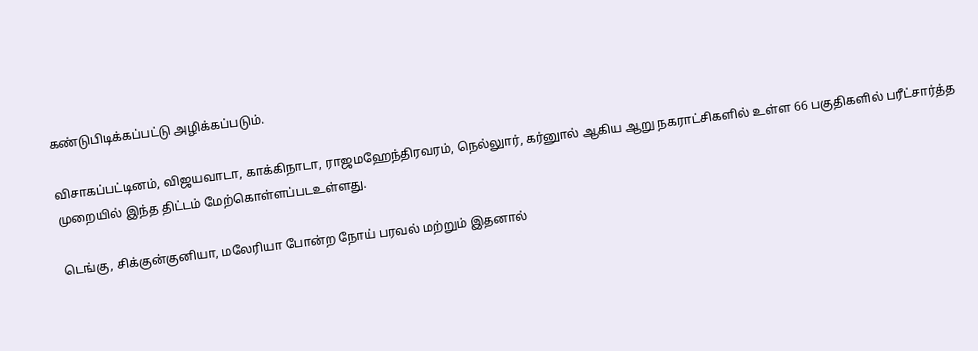கண்டுபிடிக்கப்பட்டு அழிக்கப்படும்.

விசாகப்பட்டினம், விஜயவாடா, காக்கிநாடா, ராஜமஹேந்திரவரம், நெல்லுார், கர்னுால் ஆகிய ஆறு நகராட்சிகளில் உள்ள 66 பகுதிகளில் பரீட்சார்த்த முறையில் இந்த திட்டம் மேற்கொள்ளப்படஉள்ளது.

டெங்கு, சிக்குன்குனியா, மலேரியா போன்ற நோய் பரவல் மற்றும் இதனால்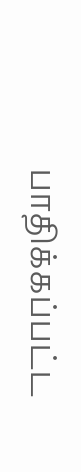பாதிக்கப்பட்ட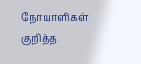நோயாளிகள் குறித்த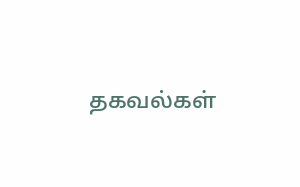தகவல்கள்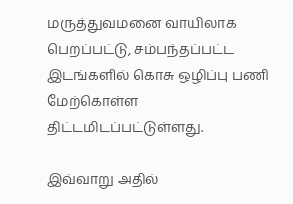மருத்துவமனை வாயிலாக பெறப்பட்டு, சம்பந்தப்பட்ட இடங்களில் கொசு ஒழிப்பு பணி மேற்கொள்ள திட்டமிடப்பட்டுள்ளது.

இவ்வாறு அதில்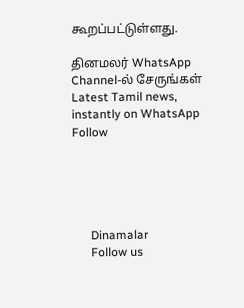கூறப்பட்டுள்ளது.

தினமலர் WhatsApp Channel-ல் சேருங்கள்
Latest Tamil news, instantly on WhatsApp
Follow





      Dinamalar
      Follow us